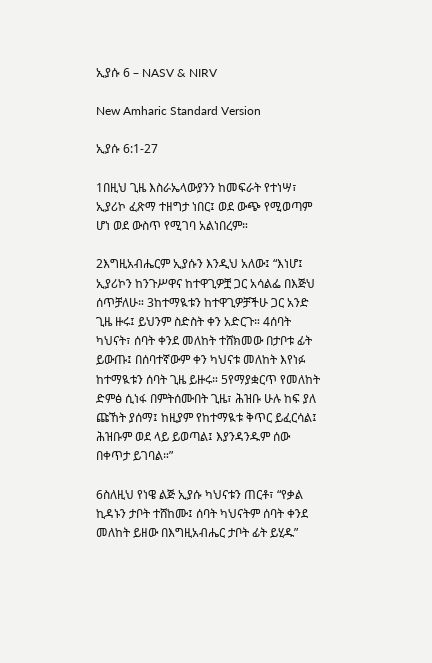ኢያሱ 6 – NASV & NIRV

New Amharic Standard Version

ኢያሱ 6:1-27

1በዚህ ጊዜ እስራኤላውያንን ከመፍራት የተነሣ፣ ኢያሪኮ ፈጽማ ተዘግታ ነበር፤ ወደ ውጭ የሚወጣም ሆነ ወደ ውስጥ የሚገባ አልነበረም።

2እግዚአብሔርም ኢያሱን እንዲህ አለው፤ “እነሆ፤ ኢያሪኮን ከንጉሥዋና ከተዋጊዎቿ ጋር አሳልፌ በእጅህ ሰጥቻለሁ። 3ከተማዪቱን ከተዋጊዎቻችሁ ጋር አንድ ጊዜ ዙሩ፤ ይህንም ስድስት ቀን አድርጉ። 4ሰባት ካህናት፣ ሰባት ቀንደ መለከት ተሸክመው በታቦቱ ፊት ይውጡ፤ በሰባተኛውም ቀን ካህናቱ መለከት እየነፉ ከተማዪቱን ሰባት ጊዜ ይዙሩ። 5የማያቋርጥ የመለከት ድምፅ ሲነፋ በምትሰሙበት ጊዜ፣ ሕዝቡ ሁሉ ከፍ ያለ ጩኸት ያሰማ፤ ከዚያም የከተማዪቱ ቅጥር ይፈርሳል፤ ሕዝቡም ወደ ላይ ይወጣል፤ እያንዳንዱም ሰው በቀጥታ ይገባል።”

6ስለዚህ የነዌ ልጅ ኢያሱ ካህናቱን ጠርቶ፣ “የቃል ኪዳኑን ታቦት ተሸከሙ፤ ሰባት ካህናትም ሰባት ቀንደ መለከት ይዘው በእግዚአብሔር ታቦት ፊት ይሂዱ”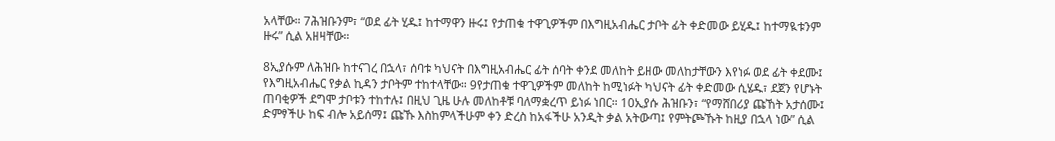አላቸው። 7ሕዝቡንም፣ “ወደ ፊት ሂዱ፤ ከተማዋን ዙሩ፤ የታጠቁ ተዋጊዎችም በእግዚአብሔር ታቦት ፊት ቀድመው ይሂዱ፤ ከተማዪቱንም ዙሩ” ሲል አዘዛቸው።

8ኢያሱም ለሕዝቡ ከተናገረ በኋላ፣ ሰባቱ ካህናት በእግዚአብሔር ፊት ሰባት ቀንደ መለከት ይዘው መለከታቸውን እየነፉ ወደ ፊት ቀደሙ፤ የእግዚአብሔር የቃል ኪዳን ታቦትም ተከተላቸው። 9የታጠቁ ተዋጊዎችም መለከት ከሚነፉት ካህናት ፊት ቀድመው ሲሄዱ፣ ደጀን የሆኑት ጠባቂዎች ደግሞ ታቦቱን ተከተሉ፤ በዚህ ጊዜ ሁሉ መለከቶቹ ባለማቋረጥ ይነፉ ነበር። 10ኢያሱ ሕዝቡን፣ “የማሸበሪያ ጩኸት አታሰሙ፤ ድምፃችሁ ከፍ ብሎ አይሰማ፤ ጩኹ እስከምላችሁም ቀን ድረስ ከአፋችሁ አንዲት ቃል አትውጣ፤ የምትጮኹት ከዚያ በኋላ ነው” ሲል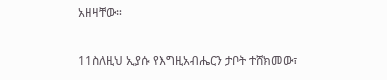አዘዛቸው።

11ስለዚህ ኢያሱ የእግዚአብሔርን ታቦት ተሸክመው፣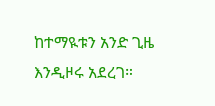ከተማዪቱን አንድ ጊዜ እንዲዞሩ አደረገ።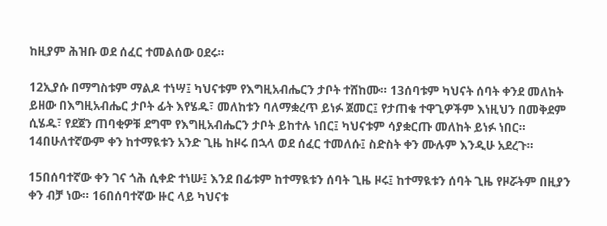ከዚያም ሕዝቡ ወደ ሰፈር ተመልሰው ዐደሩ።

12ኢያሱ በማግስቱም ማልዶ ተነሣ፤ ካህናቱም የእግዚአብሔርን ታቦት ተሸከሙ። 13ሰባቱም ካህናት ሰባት ቀንደ መለከት ይዘው በእግዚአብሔር ታቦት ፊት እየሄዱ፣ መለከቱን ባለማቋረጥ ይነፉ ጀመር፤ የታጠቁ ተዋጊዎችም እነዚህን በመቅደም ሲሄዱ፣ የደጀን ጠባቂዎቹ ደግሞ የእግዚአብሔርን ታቦት ይከተሉ ነበር፤ ካህናቱም ሳያቋርጡ መለከት ይነፉ ነበር። 14በሁለተኛውም ቀን ከተማዪቱን አንድ ጊዜ ከዞሩ በኋላ ወደ ሰፈር ተመለሱ፤ ስድስት ቀን ሙሉም እንዲሁ አደረጉ።

15በሰባተኛው ቀን ገና ጎሕ ሲቀድ ተነሡ፤ እንደ በፊቱም ከተማዪቱን ሰባት ጊዜ ዞሩ፤ ከተማዪቱን ሰባት ጊዜ የዞሯትም በዚያን ቀን ብቻ ነው። 16በሰባተኛው ዙር ላይ ካህናቱ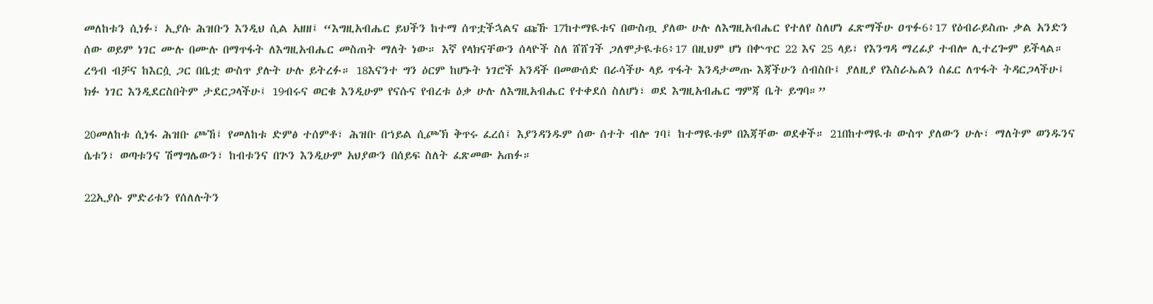መለከቱን ሲነፉ፣ ኢያሱ ሕዝቡን እንዲህ ሲል አዘዘ፤ “እግዚአብሔር ይህችን ከተማ ሰጥቷችኋልና ጩኹ 17ከተማዪቱና በውስጧ ያለው ሁሉ ለእግዚአብሔር የተለየ ስለሆነ ፈጽማችሁ ዐጥፉ6፥17 የዕብራይስጡ ቃል አንድን ሰው ወይም ነገር ሙሉ በሙሉ በማጥፋት ለእግዚአብሔር መስጠት ማለት ነው። እኛ የላክናቸውን ሰላዮች ስለ ሸሸገች ጋለሞታዪቱ6፥17 በዚህም ሆነ በቍጥር 22 እና 25 ላይ፣ የእንግዳ ማረፊያ ተብሎ ሊተረጐም ይችላል። ረዓብ ብቻና ከእርሷ ጋር በቤቷ ውስጥ ያሉት ሁሉ ይትረፉ። 18እናንተ ግን ዕርም ከሆኑት ነገሮች አንዳች በመውሰድ በራሳችሁ ላይ ጥፋት እንዳታመጡ እጃችሁን ሰብስቡ፤ ያለዚያ የእስራኤልን ሰፈር ለጥፋት ትዳርጋላችሁ፤ ክፉ ነገር እንዲደርስበትም ታደርጋላችሁ፤ 19ብሩና ወርቁ እንዲሁም የናሱና የብረቱ ዕቃ ሁሉ ለእግዚአብሔር የተቀደሰ ስለሆነ፣ ወደ እግዚአብሔር ግምጃ ቤት ይግባ።”

20መለከቱ ሲነፋ ሕዝቡ ጮኸ፤ የመለከቱ ድምፅ ተሰምቶ፣ ሕዝቡ በኀይል ሲጮኽ ቅጥሩ ፈረሰ፤ እያንዳንዱም ሰው ሰተት ብሎ ገባ፤ ከተማዪቱም በእጃቸው ወደቀች። 21በከተማዪቱ ውስጥ ያለውን ሁሉ፣ ማለትም ወንዱንና ሴቱን፣ ወጣቱንና ሽማግሌውን፣ ከብቱንና በጕን እንዲሁም አህያውን በሰይፍ ስለት ፈጽመው አጠፉ።

22ኢያሱ ምድሪቱን የሰለሉትን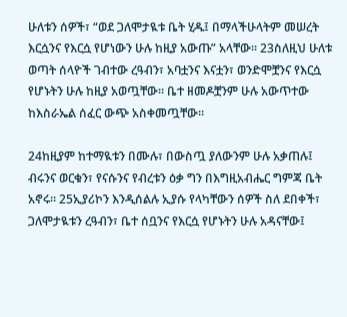ሁለቱን ሰዎች፣ “ወደ ጋለሞታዪቱ ቤት ሂዱ፤ በማላችሁላትም መሠረት እርሷንና የእርሷ የሆነውን ሁሉ ከዚያ አውጡ” አላቸው። 23ስለዚህ ሁለቱ ወጣት ሰላዮች ገብተው ረዓብን፣ አባቷንና እናቷን፣ ወንድሞቿንና የእርሷ የሆኑትን ሁሉ ከዚያ አወጧቸው። ቤተ ዘመዶቿንም ሁሉ አውጥተው ከእስራኤል ሰፈር ውጭ አስቀመጧቸው።

24ከዚያም ከተማዪቱን በሙሉ፣ በውስጧ ያለውንም ሁሉ አቃጠሉ፤ ብሩንና ወርቁን፣ የናሱንና የብረቱን ዕቃ ግን በእግዚአብሔር ግምጃ ቤት አኖሩ። 25ኢያሪኮን እንዲሰልሉ ኢያሱ የላካቸውን ሰዎች ስለ ደበቀች፣ ጋለሞታዪቱን ረዓብን፣ ቤተ ሰቧንና የእርሷ የሆኑትን ሁሉ አዳናቸው፤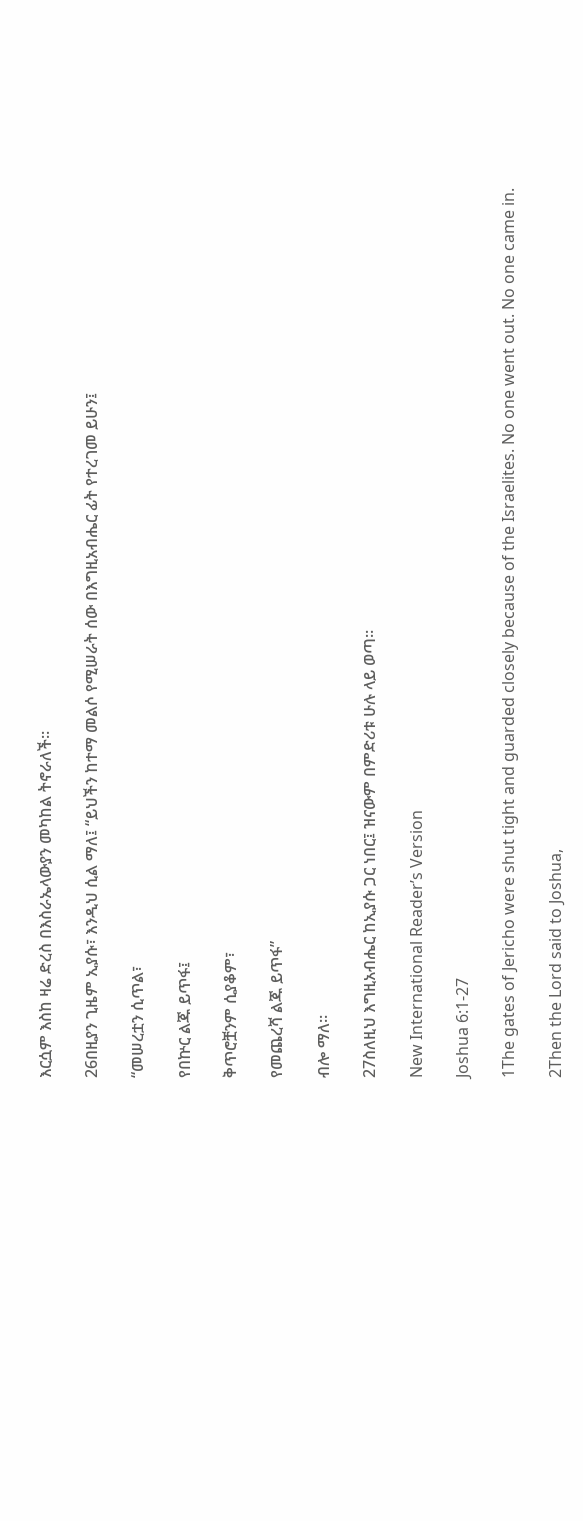እርሷም እስከ ዛሬ ድረስ በእስራኤላውያን መካከል ትኖራለች።

26በዚያን ጊዜም ኢያሱ፣ እንዲህ ሲል ማለ፤ “ይህችን ከተማ መልሶ የሚሠራት ሰው በእግዚአብሔር ፊት የተረገመ ይሁን፤

“መሠረቷን ሲጥል፣

የበኵር ልጁ ይጥፋ፤

ቅጥሮቿንም ሲያቆም፣

የመጨረሻ ልጁ ይጥፋ”

ብሎ ማለ።

27ስለዚህ እግዚአብሔር ከኢያሱ ጋር ነበር፤ ዝናውም በምድሪቱ ሁሉ ላይ ወጣ።

New International Reader’s Version

Joshua 6:1-27

1The gates of Jericho were shut tight and guarded closely because of the Israelites. No one went out. No one came in.

2Then the Lord said to Joshua,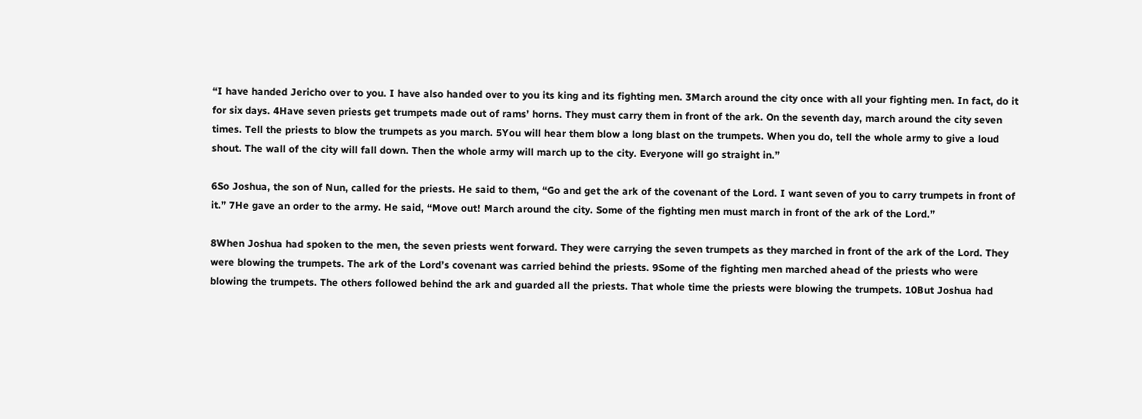“I have handed Jericho over to you. I have also handed over to you its king and its fighting men. 3March around the city once with all your fighting men. In fact, do it for six days. 4Have seven priests get trumpets made out of rams’ horns. They must carry them in front of the ark. On the seventh day, march around the city seven times. Tell the priests to blow the trumpets as you march. 5You will hear them blow a long blast on the trumpets. When you do, tell the whole army to give a loud shout. The wall of the city will fall down. Then the whole army will march up to the city. Everyone will go straight in.”

6So Joshua, the son of Nun, called for the priests. He said to them, “Go and get the ark of the covenant of the Lord. I want seven of you to carry trumpets in front of it.” 7He gave an order to the army. He said, “Move out! March around the city. Some of the fighting men must march in front of the ark of the Lord.”

8When Joshua had spoken to the men, the seven priests went forward. They were carrying the seven trumpets as they marched in front of the ark of the Lord. They were blowing the trumpets. The ark of the Lord’s covenant was carried behind the priests. 9Some of the fighting men marched ahead of the priests who were blowing the trumpets. The others followed behind the ark and guarded all the priests. That whole time the priests were blowing the trumpets. 10But Joshua had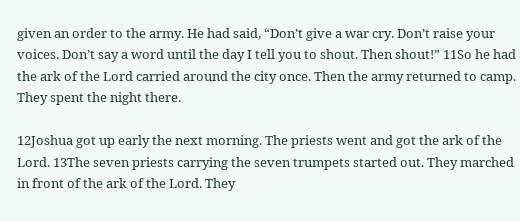given an order to the army. He had said, “Don’t give a war cry. Don’t raise your voices. Don’t say a word until the day I tell you to shout. Then shout!” 11So he had the ark of the Lord carried around the city once. Then the army returned to camp. They spent the night there.

12Joshua got up early the next morning. The priests went and got the ark of the Lord. 13The seven priests carrying the seven trumpets started out. They marched in front of the ark of the Lord. They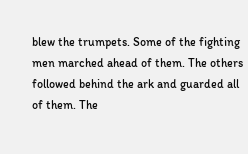blew the trumpets. Some of the fighting men marched ahead of them. The others followed behind the ark and guarded all of them. The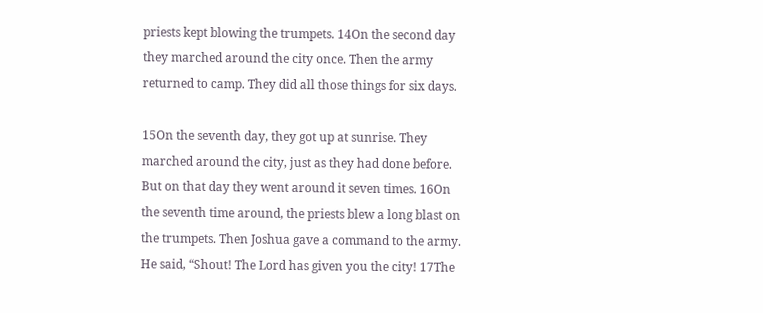priests kept blowing the trumpets. 14On the second day they marched around the city once. Then the army returned to camp. They did all those things for six days.

15On the seventh day, they got up at sunrise. They marched around the city, just as they had done before. But on that day they went around it seven times. 16On the seventh time around, the priests blew a long blast on the trumpets. Then Joshua gave a command to the army. He said, “Shout! The Lord has given you the city! 17The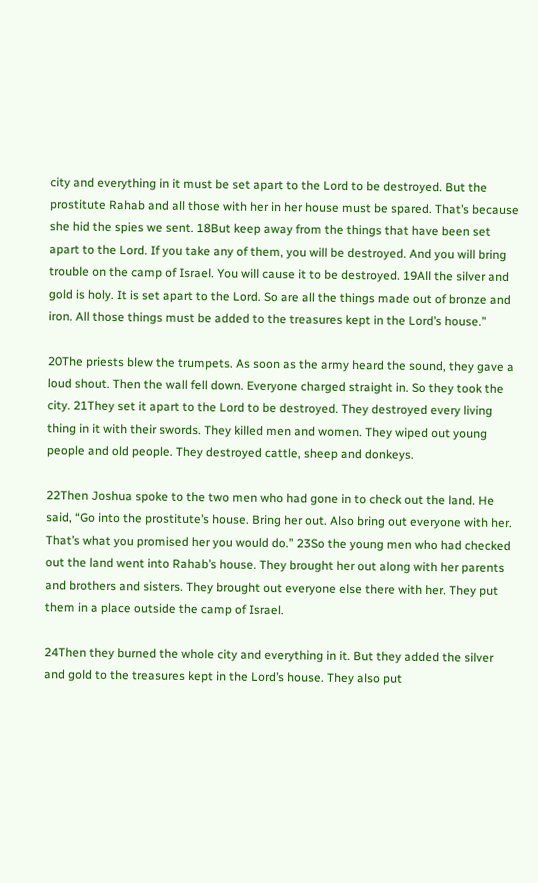city and everything in it must be set apart to the Lord to be destroyed. But the prostitute Rahab and all those with her in her house must be spared. That’s because she hid the spies we sent. 18But keep away from the things that have been set apart to the Lord. If you take any of them, you will be destroyed. And you will bring trouble on the camp of Israel. You will cause it to be destroyed. 19All the silver and gold is holy. It is set apart to the Lord. So are all the things made out of bronze and iron. All those things must be added to the treasures kept in the Lord’s house.”

20The priests blew the trumpets. As soon as the army heard the sound, they gave a loud shout. Then the wall fell down. Everyone charged straight in. So they took the city. 21They set it apart to the Lord to be destroyed. They destroyed every living thing in it with their swords. They killed men and women. They wiped out young people and old people. They destroyed cattle, sheep and donkeys.

22Then Joshua spoke to the two men who had gone in to check out the land. He said, “Go into the prostitute’s house. Bring her out. Also bring out everyone with her. That’s what you promised her you would do.” 23So the young men who had checked out the land went into Rahab’s house. They brought her out along with her parents and brothers and sisters. They brought out everyone else there with her. They put them in a place outside the camp of Israel.

24Then they burned the whole city and everything in it. But they added the silver and gold to the treasures kept in the Lord’s house. They also put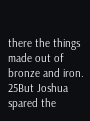there the things made out of bronze and iron. 25But Joshua spared the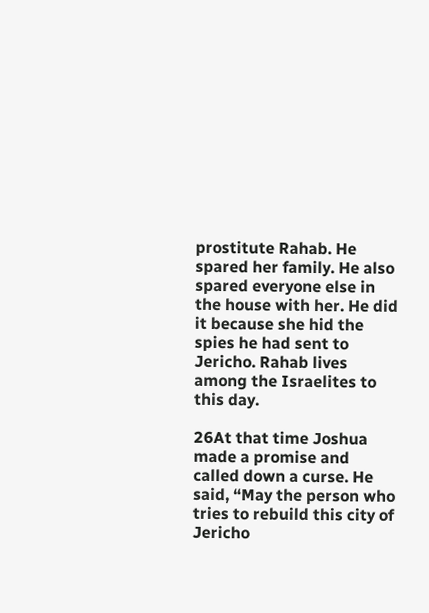prostitute Rahab. He spared her family. He also spared everyone else in the house with her. He did it because she hid the spies he had sent to Jericho. Rahab lives among the Israelites to this day.

26At that time Joshua made a promise and called down a curse. He said, “May the person who tries to rebuild this city of Jericho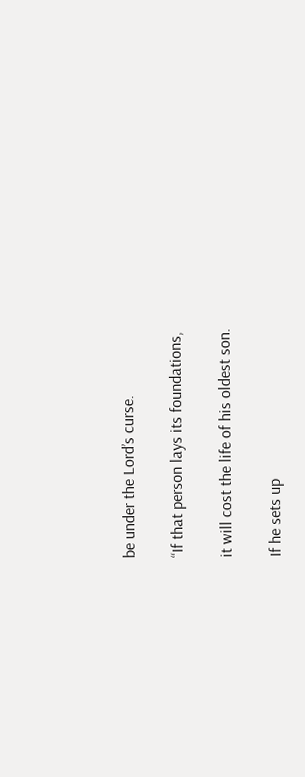be under the Lord’s curse.

“If that person lays its foundations,

it will cost the life of his oldest son.

If he sets up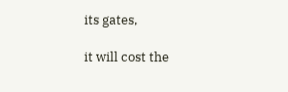its gates,

it will cost the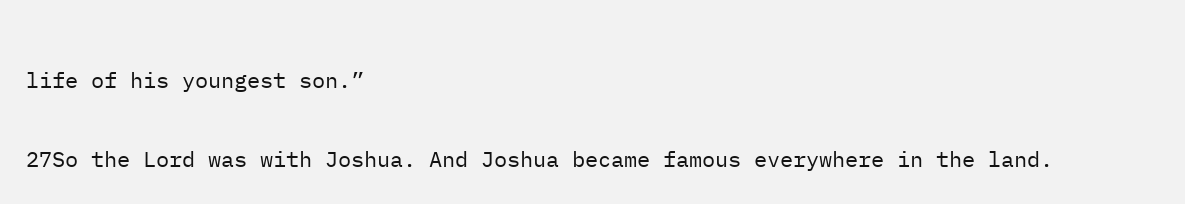life of his youngest son.”

27So the Lord was with Joshua. And Joshua became famous everywhere in the land.